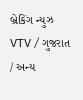બ્રેકિંગ ન્યુઝ
VTV / ગુજરાત / અન્ય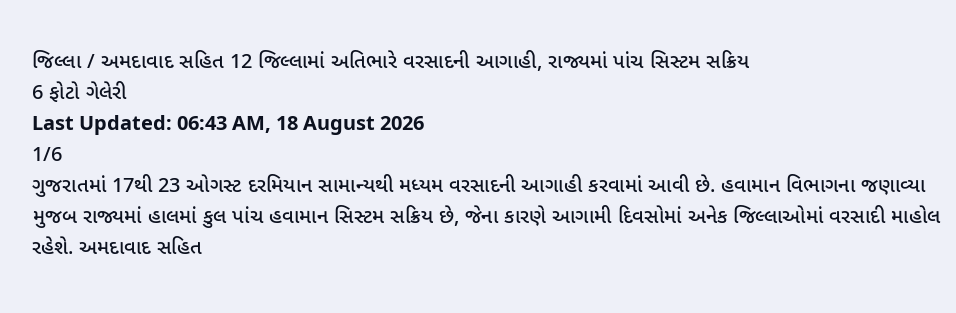જિલ્લા / અમદાવાદ સહિત 12 જિલ્લામાં અતિભારે વરસાદની આગાહી, રાજ્યમાં પાંચ સિસ્ટમ સક્રિય
6 ફોટો ગેલેરી
Last Updated: 06:43 AM, 18 August 2026
1/6
ગુજરાતમાં 17થી 23 ઓગસ્ટ દરમિયાન સામાન્યથી મધ્યમ વરસાદની આગાહી કરવામાં આવી છે. હવામાન વિભાગના જણાવ્યા મુજબ રાજ્યમાં હાલમાં કુલ પાંચ હવામાન સિસ્ટમ સક્રિય છે, જેના કારણે આગામી દિવસોમાં અનેક જિલ્લાઓમાં વરસાદી માહોલ રહેશે. અમદાવાદ સહિત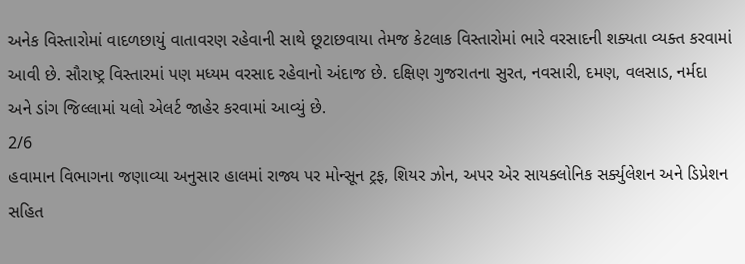અનેક વિસ્તારોમાં વાદળછાયું વાતાવરણ રહેવાની સાથે છૂટાછવાયા તેમજ કેટલાક વિસ્તારોમાં ભારે વરસાદની શક્યતા વ્યક્ત કરવામાં આવી છે. સૌરાષ્ટ્ર વિસ્તારમાં પણ મધ્યમ વરસાદ રહેવાનો અંદાજ છે. દક્ષિણ ગુજરાતના સુરત, નવસારી, દમણ, વલસાડ, નર્મદા અને ડાંગ જિલ્લામાં યલો એલર્ટ જાહેર કરવામાં આવ્યું છે.
2/6
હવામાન વિભાગના જણાવ્યા અનુસાર હાલમાં રાજ્ય પર મોન્સૂન ટ્રફ, શિયર ઝોન, અપર એર સાયક્લોનિક સર્ક્યુલેશન અને ડિપ્રેશન સહિત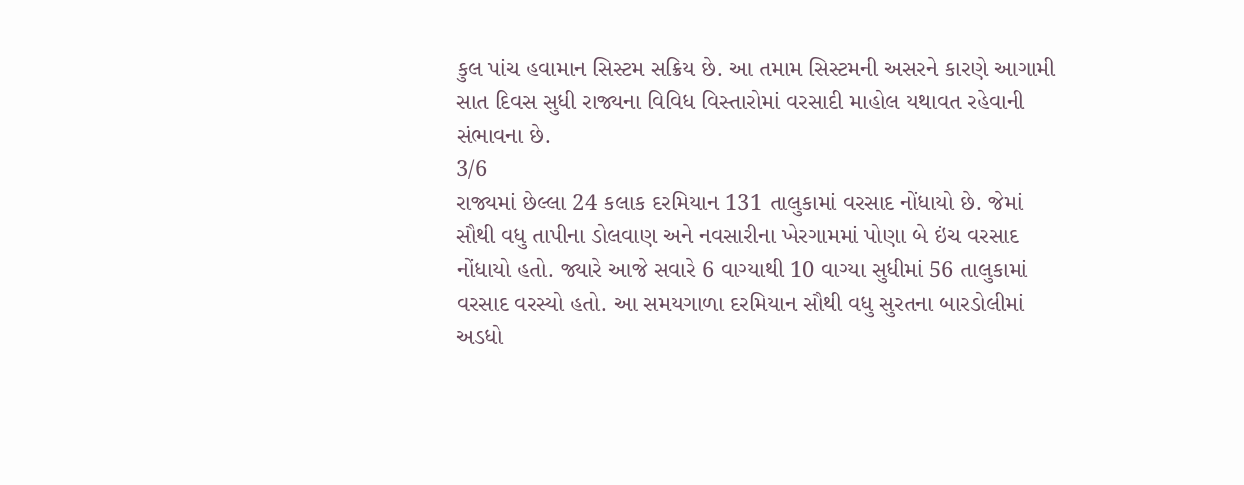કુલ પાંચ હવામાન સિસ્ટમ સક્રિય છે. આ તમામ સિસ્ટમની અસરને કારણે આગામી સાત દિવસ સુધી રાજ્યના વિવિધ વિસ્તારોમાં વરસાદી માહોલ યથાવત રહેવાની સંભાવના છે.
3/6
રાજ્યમાં છેલ્લા 24 કલાક દરમિયાન 131 તાલુકામાં વરસાદ નોંધાયો છે. જેમાં સૌથી વધુ તાપીના ડોલવાણ અને નવસારીના ખેરગામમાં પોણા બે ઇંચ વરસાદ નોંધાયો હતો. જ્યારે આજે સવારે 6 વાગ્યાથી 10 વાગ્યા સુધીમાં 56 તાલુકામાં વરસાદ વરસ્યો હતો. આ સમયગાળા દરમિયાન સૌથી વધુ સુરતના બારડોલીમાં અડધો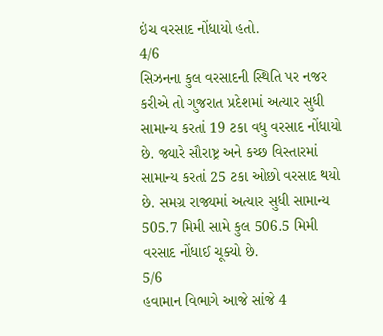ઇંચ વરસાદ નોંધાયો હતો.
4/6
સિઝનના કુલ વરસાદની સ્થિતિ પર નજર કરીએ તો ગુજરાત પ્રદેશમાં અત્યાર સુધી સામાન્ય કરતાં 19 ટકા વધુ વરસાદ નોંધાયો છે. જ્યારે સૌરાષ્ટ્ર અને કચ્છ વિસ્તારમાં સામાન્ય કરતાં 25 ટકા ઓછો વરસાદ થયો છે. સમગ્ર રાજ્યમાં અત્યાર સુધી સામાન્ય 505.7 મિમી સામે કુલ 506.5 મિમી વરસાદ નોંધાઈ ચૂક્યો છે.
5/6
હવામાન વિભાગે આજે સાંજે 4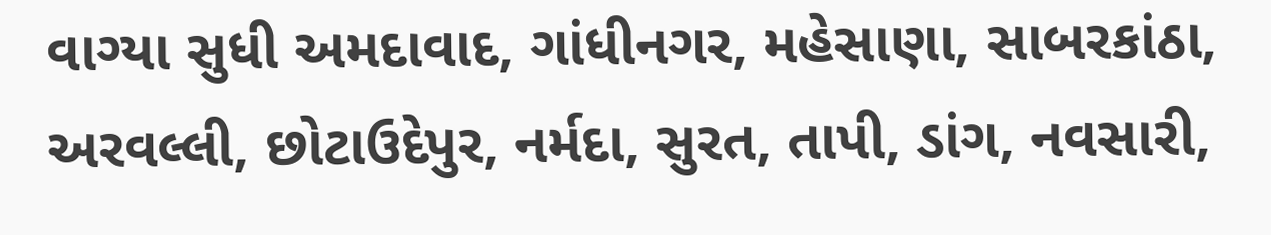વાગ્યા સુધી અમદાવાદ, ગાંધીનગર, મહેસાણા, સાબરકાંઠા, અરવલ્લી, છોટાઉદેપુર, નર્મદા, સુરત, તાપી, ડાંગ, નવસારી,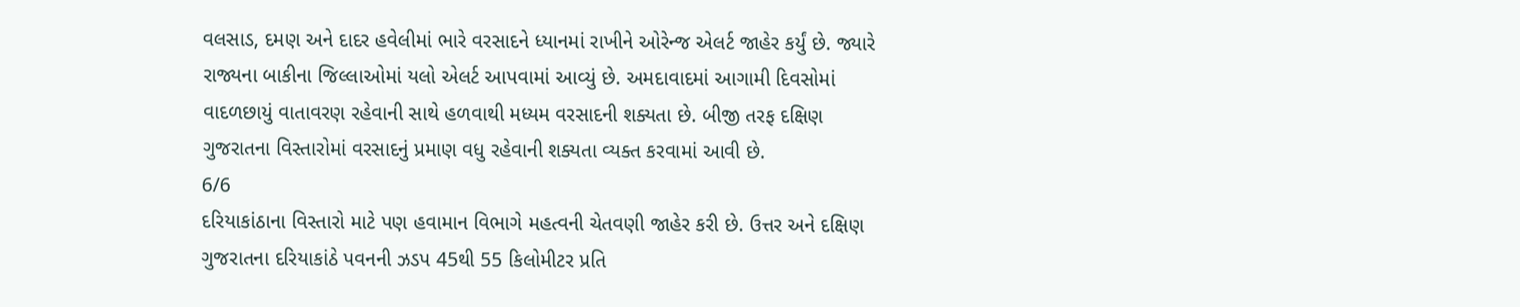વલસાડ, દમણ અને દાદર હવેલીમાં ભારે વરસાદને ધ્યાનમાં રાખીને ઓરેન્જ એલર્ટ જાહેર કર્યું છે. જ્યારે રાજ્યના બાકીના જિલ્લાઓમાં યલો એલર્ટ આપવામાં આવ્યું છે. અમદાવાદમાં આગામી દિવસોમાં વાદળછાયું વાતાવરણ રહેવાની સાથે હળવાથી મધ્યમ વરસાદની શક્યતા છે. બીજી તરફ દક્ષિણ ગુજરાતના વિસ્તારોમાં વરસાદનું પ્રમાણ વધુ રહેવાની શક્યતા વ્યક્ત કરવામાં આવી છે.
6/6
દરિયાકાંઠાના વિસ્તારો માટે પણ હવામાન વિભાગે મહત્વની ચેતવણી જાહેર કરી છે. ઉત્તર અને દક્ષિણ ગુજરાતના દરિયાકાંઠે પવનની ઝડપ 45થી 55 કિલોમીટર પ્રતિ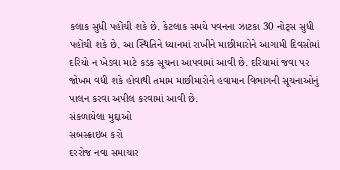કલાક સુધી પહોંચી શકે છે. કેટલાક સમયે પવનના ઝાટકા 30 નોટ્સ સુધી પહોંચી શકે છે. આ સ્થિતિને ધ્યાનમાં રાખીને માછીમારોને આગામી દિવસોમાં દરિયો ન ખેડવા માટે કડક સૂચના આપવામાં આવી છે. દરિયામાં જવા પર જોખમ વધી શકે હોવાથી તમામ માછીમારોને હવામાન વિભાગની સૂચનાઓનું પાલન કરવા અપીલ કરવામાં આવી છે.
સંકળાયેલા મુદ્દાઓ
સબસ્ક્રાઇબ કરો
દરરોજ નવા સમાચાર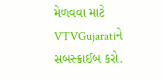મેળવવા માટે VTVGujaratiને સબસ્ક્રાઈબ કરો.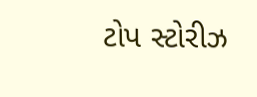ટોપ સ્ટોરીઝ